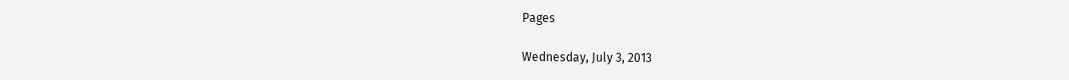Pages

Wednesday, July 3, 2013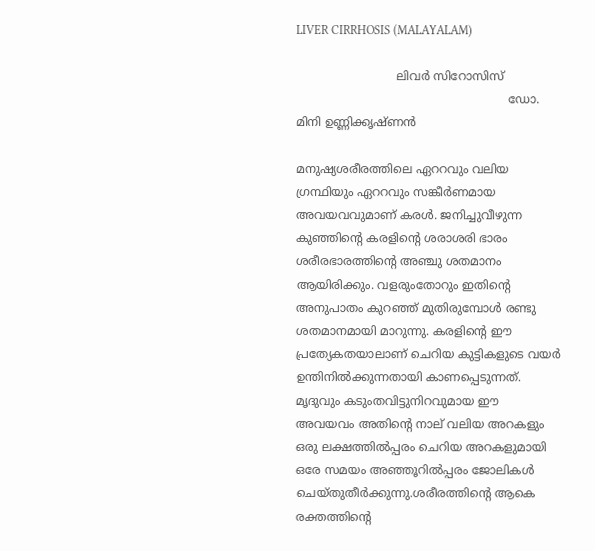LIVER CIRRHOSIS (MALAYALAM)

                           ലിവര്‍ സിറോസിസ്
                                                         ഡോ. മിനി ഉണ്ണിക്കൃഷ്ണന്‍

മനുഷ്യശരീരത്തിലെ ഏററവും വലിയ ഗ്രന്ഥിയും ഏററവും സങ്കീര്‍ണമായ അവയവവുമാണ് കരള്‍. ജനിച്ചുവീഴുന്ന കുഞ്ഞിന്റെ കരളിന്റെ ശരാശരി ഭാരം ശരീരഭാരത്തിന്റെ അഞ്ചു ശതമാനം ആയിരിക്കും. വളരുംതോറും ഇതിന്റെ അനുപാതം കുറഞ്ഞ് മുതിരുമ്പോള്‍ രണ്ടു ശതമാനമായി മാറുന്നു. കരളിന്റെ ഈ പ്രത്യേകതയാലാണ് ചെറിയ കുട്ടികളുടെ വയര്‍ ഉന്തിനില്‍ക്കുന്നതായി കാണപ്പെടുന്നത്. മൃദുവും കടുംതവിട്ടുനിറവുമായ ഈ അവയവം അതിന്റെ നാല് വലിയ അറകളും ഒരു ലക്ഷത്തില്‍പ്പരം ചെറിയ അറകളുമായി ഒരേ സമയം അഞ്ഞൂറില്‍പ്പരം ജോലികള്‍ ചെയ്തുതീര്‍ക്കുന്നു.ശരീരത്തിന്റെ ആകെ രക്തത്തിന്റെ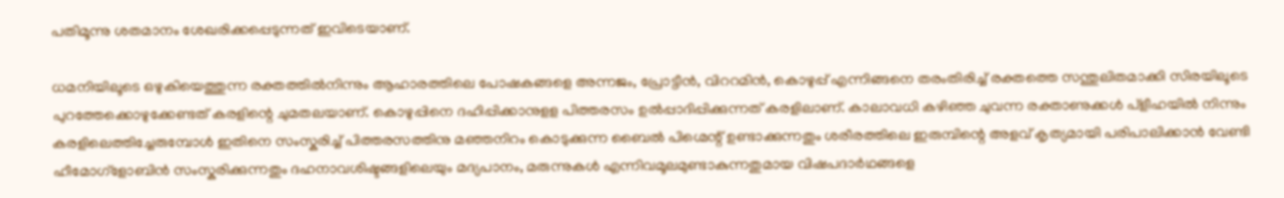പതിമൂന്നു ശതമാനം ശേഖരിക്കപ്പെടുന്നത് ഇവിടെയാണ്.

ധമനിയിലൂടെ ഒഴുകിയെത്തുന്ന രക്തത്തില്‍നിന്നും ആഹാരത്തിലെ പോഷകങ്ങളെ അന്നജം, പ്രോട്ടീന്‍, വിററമിന്‍, കൊഴുപ്പ് എന്നിങ്ങനെ തരംതിരിച്ച് രക്തത്തെ സന്തുലിതമാക്കി സിരയിലൂടെ പുറത്തേക്കൊഴുക്കേണ്ടത് കരളിന്റെ ചുമതലയാണ്. കൊഴുപ്പിനെ ദഹിപ്പിക്കാനുളള പിത്തരസം ഉല്‍പ്പാദിപ്പിക്കുന്നത് കരളിലാണ്. കാലാവധി കഴിഞ്ഞ ചുവന്ന രക്താണുക്കള്‍ പ്ളീഹയില്‍ നിന്നും കരളിലെത്തിച്ചേരുമ്പോള്‍ ഇതിനെ സംസ്കരിച്ച് പിത്തരസത്തിനു മഞ്ഞനിറം കൊടുക്കുന്ന ബൈല്‍ പിഗ്മെന്റ് ഉണ്ടാക്കുന്നതും ശരീരത്തിലെ ഇരുമ്പിന്റെ അളവ് കൃത്യമായി പരിപാലിക്കാന്‍ വേണ്ടി ഹീമോഗ്ളോബിന്‍ സംസ്കരിക്കുന്നതും ദഹനാവശിഷ്ടങ്ങളിലെയും മദ്യപാനം, മരുന്നുകള്‍ എന്നിവമൂലമുണ്ടാകുന്നതുമായ വിഷപദാര്‍ഥങ്ങളെ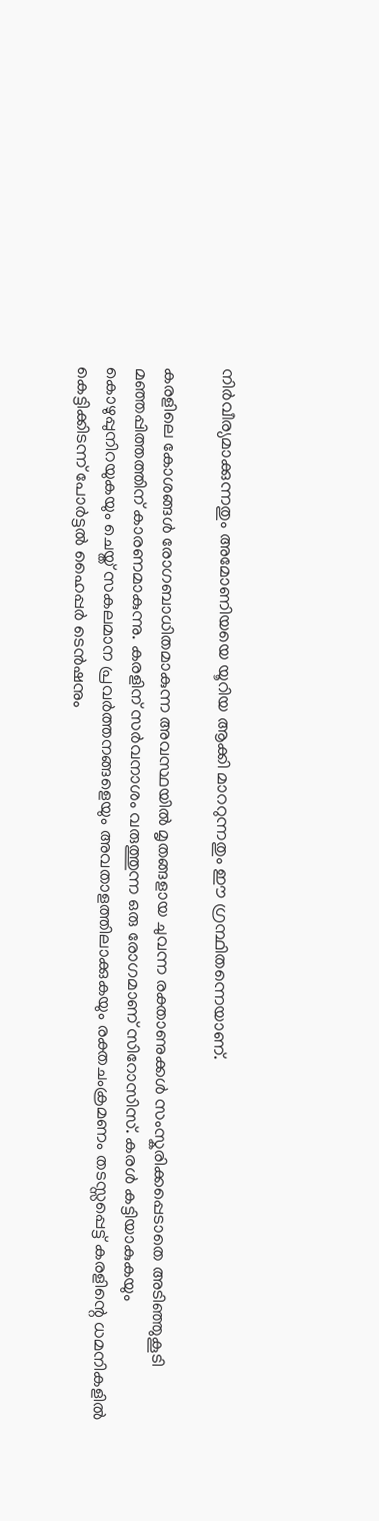നിര്‍വീര്യമാക്കുന്നതും അമോണിയയെ യൂറിയ ആക്കി മാററുന്നതും ഈ ഗ്രന്ഥിതന്നെയാണ്.

കരളിലെ കോശങ്ങള്‍ രോഗബാധിതമാകുന്ന അവസ്ഥയില്‍ മൃതങ്ങളായ ചുവന്ന രക്താണുക്കള്‍ സംസ്കരിക്കപ്പെടാതെ അടിഞ്ഞുകൂടി മഞ്ഞപ്പിത്തത്തിന് കാരണമാകുന്നു. കരളിന് സര്‍വനാശം വരുത്തുന്ന ഒരു രോഗമാണ് സിറോസിസ്. കരള്‍ കട്ടിയാകുകയും കൊഴുപ്പുനിറയുകയും ചെയ്ത് സകലമാന പ്രവര്‍ത്തനങ്ങളെയും അവതാളത്തിലാക്കുകയും രക്തചംക്രമണം തടസ്സപ്പെട്ട് കരളിന്റെ ധമനികളില്‍ കെട്ടിക്കിടന്ന് പോര്‍ട്ടല്‍ ഹൈപ്പര്‍ ടെന്‍ഷനും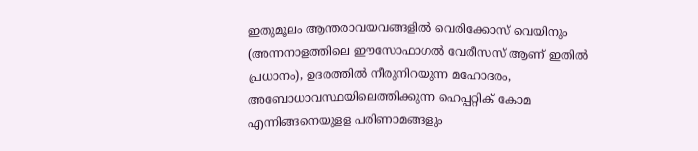ഇതുമൂലം ആന്തരാവയവങ്ങളില്‍ വെരിക്കോസ് വെയിനും (അന്നനാളത്തിലെ ഈസോഫാഗല്‍ വേരീസസ് ആണ് ഇതില്‍ പ്രധാനം), ഉദരത്തില്‍ നീരുനിറയുന്ന മഹോദരം, അബോധാവസ്ഥയിലെത്തിക്കുന്ന ഹെപ്പറ്റിക് കോമ എന്നിങ്ങനെയുളള പരിണാമങ്ങളും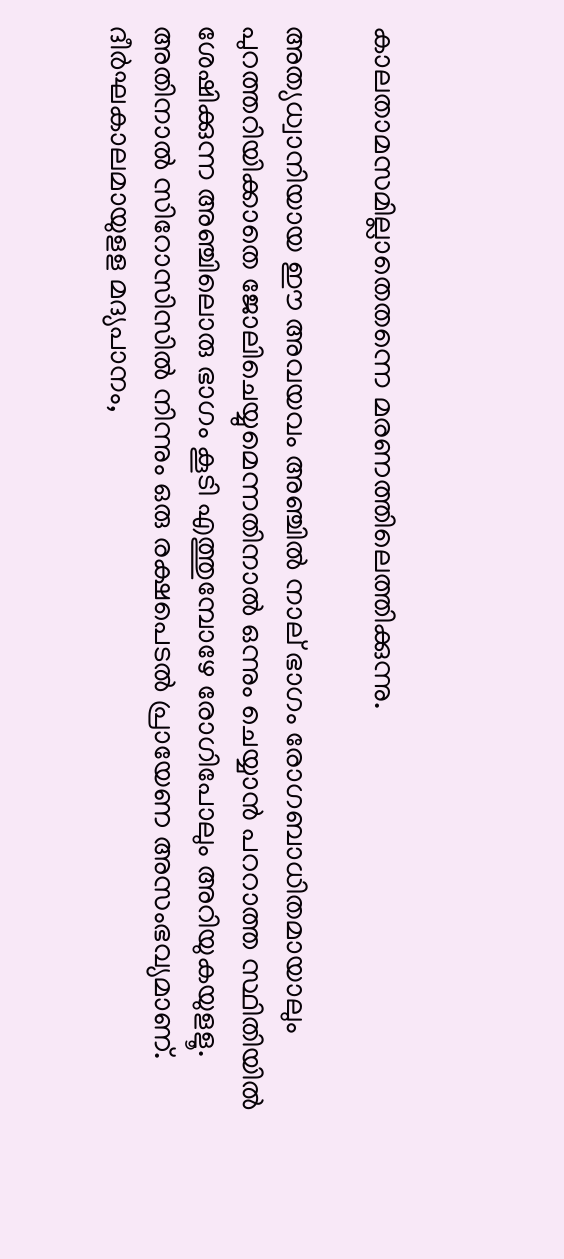കാലതാമസമില്ലാതെതന്നെ മരണത്തിലെത്തിക്കുന്നു.

അത്യധ്വാനിയായ ഈ അവയവം അഞ്ചില്‍ നാല് ഭാഗം രോഗബാധിതമായാലും പുറത്തറിയിക്കാതെ ജോലിചെയ്യുമെന്നതിനാല്‍ ഒന്നും ചെയ്യാന്‍ പററാത്ത സ്ഥിതിയില്‍ ശേഷിക്കുന്ന അഞ്ചിലൊരു ഭാഗം കൂടി എത്തുമ്പോഴേ രോഗിപോലും അറിയുകയുളളൂ. അതിനാല്‍ സിറോസിസില്‍ നിന്നും ഒരു രക്ഷപെടല്‍ പ്രായേണ അസംഭവ്യമാണ്. ദീര്‍ഘകാലമായുളള മദ്യപാനം,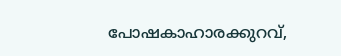പോഷകാഹാരക്കുറവ്,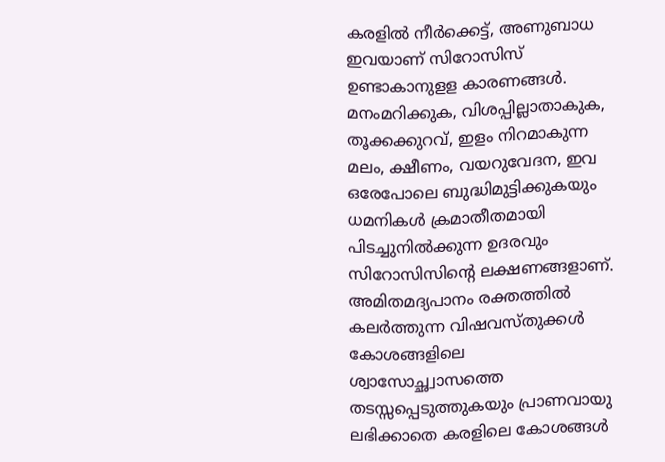കരളില്‍ നീര്‍ക്കെട്ട്, അണുബാധ ഇവയാണ് സിറോസിസ് ഉണ്ടാകാനുളള കാരണങ്ങള്‍. മനംമറിക്കുക, വിശപ്പില്ലാതാകുക, തൂക്കക്കുറവ്, ഇളം നിറമാകുന്ന മലം, ക്ഷീണം, വയറുവേദന, ഇവ ഒരേപോലെ ബുദ്ധിമുട്ടിക്കുകയും ധമനികള്‍ ക്രമാതീതമായി പിടച്ചുനില്‍ക്കുന്ന ഉദരവും സിറോസിസിന്റെ ലക്ഷണങ്ങളാണ്. അമിതമദ്യപാനം രക്തത്തില്‍ കലര്‍ത്തുന്ന വിഷവസ്തുക്കള്‍ കോശങ്ങളിലെ ശ്വാസോച്ഛ്വാസത്തെ തടസ്സപ്പെടുത്തുകയും പ്രാണവായു ലഭിക്കാതെ കരളിലെ കോശങ്ങള്‍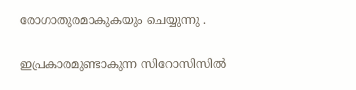രോഗാതുരമാകുകയും ചെയ്യുന്നു .

ഇപ്രകാരമുണ്ടാകുന്ന സിറോസിസില്‍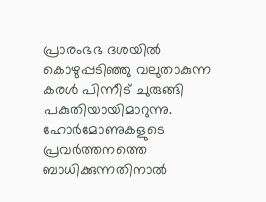പ്രാരംഭഭ ദശയില്‍ കൊഴുപ്പടിഞ്ഞു വലുതാകുന്ന കരള്‍ പിന്നീട് ചുരുങ്ങി പകുതിയായിമാറുന്നു. ഹോര്‍മോണുകളുടെ പ്രവര്‍ത്തനത്തെ ബാധിക്കുന്നതിനാല്‍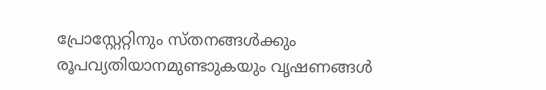പ്രോസ്റ്റേറ്റിനും സ്തനങ്ങള്‍ക്കും രൂപവ്യതിയാനമുണ്ടാുകയും വൃഷണങ്ങള്‍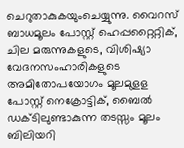ചെറുതാകുകയുംചെയ്യുന്നു. വൈറസ് ബാധമൂലം പോസ്റ്റ് ഹെപ്പറ്റൈറ്റിക്, ചില മരുന്നുകളുടെ, വിശിഷ്യാ വേദനസംഹാരികളുടെ അമിതോപയോഗം മൂലമുളള പോസ്റ്റ് നെക്രോട്ടിക്, ബൈല്‍ ഡക്ടിലുണ്ടാകുന്ന തടസ്സം മൂലം ബിലിയറി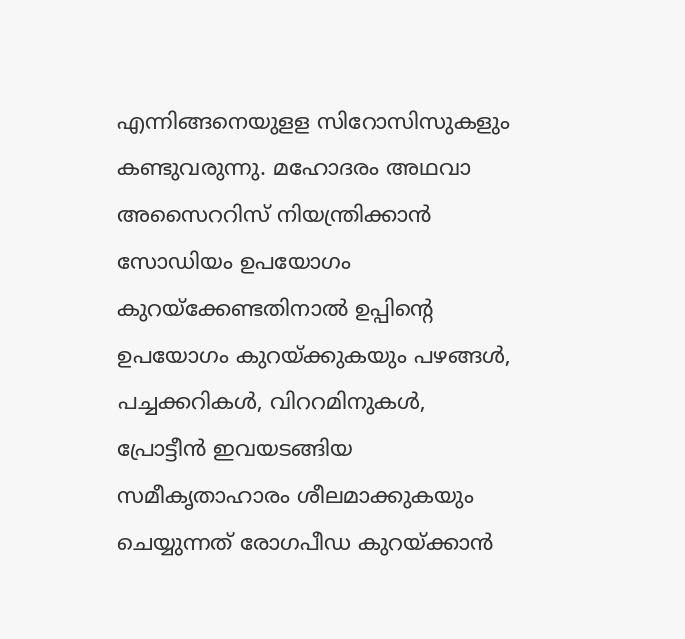എന്നിങ്ങനെയുളള സിറോസിസുകളും കണ്ടുവരുന്നു. മഹോദരം അഥവാ അസൈററിസ് നിയന്ത്രിക്കാന്‍ സോഡിയം ഉപയോഗം കുറയ്ക്കേണ്ടതിനാല്‍ ഉപ്പിന്റെ ഉപയോഗം കുറയ്ക്കുകയും പഴങ്ങള്‍, പച്ചക്കറികള്‍, വിററമിനുകള്‍, പ്രോട്ടീന്‍ ഇവയടങ്ങിയ സമീകൃതാഹാരം ശീലമാക്കുകയും ചെയ്യുന്നത് രോഗപീഡ കുറയ്ക്കാന്‍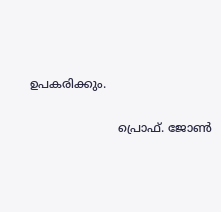ഉപകരിക്കും.

                        പ്രൊഫ്‌. ജോണ്‍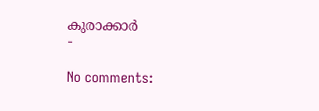കുരാക്കാർ
-

No comments: